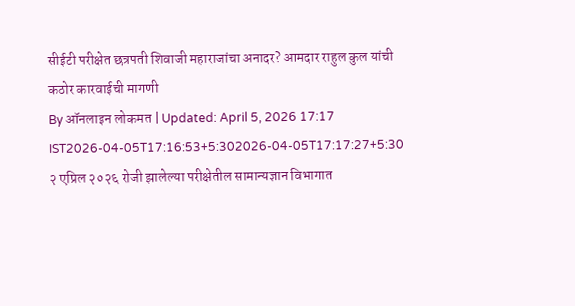सीईटी परीक्षेत छत्रपती शिवाजी महाराजांचा अनादर? आमदार राहुल कुल यांची कठोर कारवाईची मागणी
By ऑनलाइन लोकमत | Updated: April 5, 2026 17:17 IST2026-04-05T17:16:53+5:302026-04-05T17:17:27+5:30
२ एप्रिल २०२६ रोजी झालेल्या परीक्षेतील सामान्यज्ञान विभागात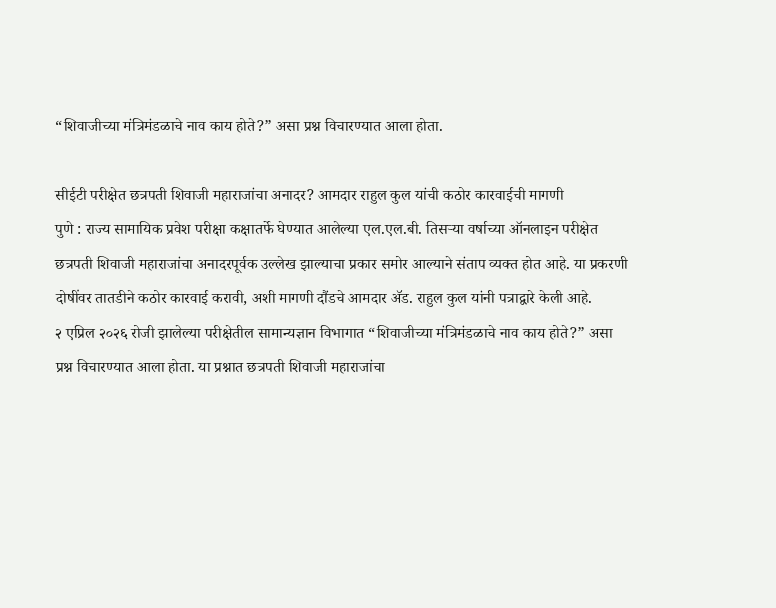“शिवाजीच्या मंत्रिमंडळाचे नाव काय होते?” असा प्रश्न विचारण्यात आला होता.

सीईटी परीक्षेत छत्रपती शिवाजी महाराजांचा अनादर? आमदार राहुल कुल यांची कठोर कारवाईची मागणी
पुणे : राज्य सामायिक प्रवेश परीक्षा कक्षातर्फे घेण्यात आलेल्या एल.एल.बी. तिसऱ्या वर्षाच्या ऑनलाइन परीक्षेत छत्रपती शिवाजी महाराजांचा अनादरपूर्वक उल्लेख झाल्याचा प्रकार समोर आल्याने संताप व्यक्त होत आहे. या प्रकरणी दोषींवर तातडीने कठोर कारवाई करावी, अशी मागणी दौंडचे आमदार ॲड. राहुल कुल यांनी पत्राद्वारे केली आहे.
२ एप्रिल २०२६ रोजी झालेल्या परीक्षेतील सामान्यज्ञान विभागात “शिवाजीच्या मंत्रिमंडळाचे नाव काय होते?” असा प्रश्न विचारण्यात आला होता. या प्रश्नात छत्रपती शिवाजी महाराजांचा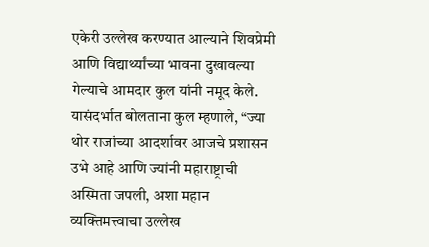एकेरी उल्लेख करण्यात आल्याने शिवप्रेमी आणि विद्यार्थ्यांच्या भावना दुखावल्या गेल्याचे आमदार कुल यांनी नमूद केले.
यासंदर्भात बोलताना कुल म्हणाले, “ज्या थोर राजांच्या आदर्शावर आजचे प्रशासन उभे आहे आणि ज्यांनी महाराष्ट्राची अस्मिता जपली, अशा महान व्यक्तिमत्त्वाचा उल्लेख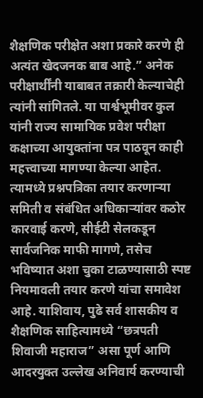शैक्षणिक परीक्षेत अशा प्रकारे करणे ही अत्यंत खेदजनक बाब आहे.” अनेक परीक्षार्थींनी याबाबत तक्रारी केल्याचेही त्यांनी सांगितले. या पार्श्वभूमीवर कुल यांनी राज्य सामायिक प्रवेश परीक्षा कक्षाच्या आयुक्तांना पत्र पाठवून काही महत्त्वाच्या मागण्या केल्या आहेत. त्यामध्ये प्रश्नपत्रिका तयार करणाऱ्या समिती व संबंधित अधिकाऱ्यांवर कठोर कारवाई करणे, सीईटी सेलकडून सार्वजनिक माफी मागणे, तसेच भविष्यात अशा चुका टाळण्यासाठी स्पष्ट नियमावली तयार करणे यांचा समावेश आहे. याशिवाय, पुढे सर्व शासकीय व शैक्षणिक साहित्यामध्ये “छत्रपती शिवाजी महाराज” असा पूर्ण आणि आदरयुक्त उल्लेख अनिवार्य करण्याची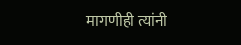मागणीही त्यांनी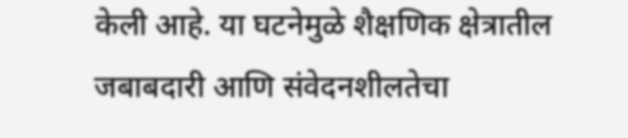केली आहे. या घटनेमुळे शैक्षणिक क्षेत्रातील जबाबदारी आणि संवेदनशीलतेचा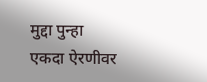मुद्दा पुन्हा एकदा ऐरणीवर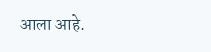आला आहे.